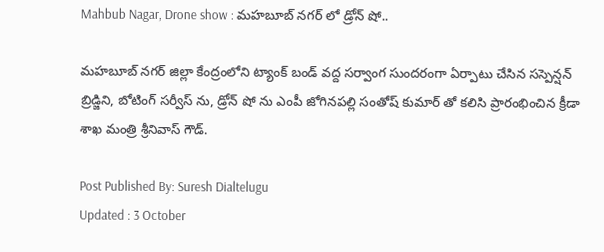Mahbub Nagar, Drone show : మహబూబ్ నగర్ లో డ్రోన్ షో..

మహబూబ్ నగర్ జిల్లా కేంద్రంలోని ట్యాంక్ బండ్ వద్ద సర్వాంగ సుందరంగా ఏర్పాటు చేసిన సస్పెన్షన్ బ్రిడ్జిని, బోటింగ్ సర్వీస్ ను, డ్రోన్ షో ను ఎంపీ జోగినపల్లి సంతోష్ కుమార్ తో కలిసి ప్రారంభించిన క్రీడా శాఖ మంత్రి శ్రీనివాస్ గౌడ్.

Post Published By: Suresh Dialtelugu
Updated : 3 October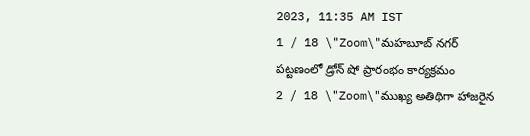2023, 11:35 AM IST
1 / 18 \"Zoom\"మహబూబ్ నగర్ పట్టణంలో డ్రోన్ షో ప్రారంభం కార్యక్రమం
2 / 18 \"Zoom\"ముఖ్య అతిథిగా హాజరైన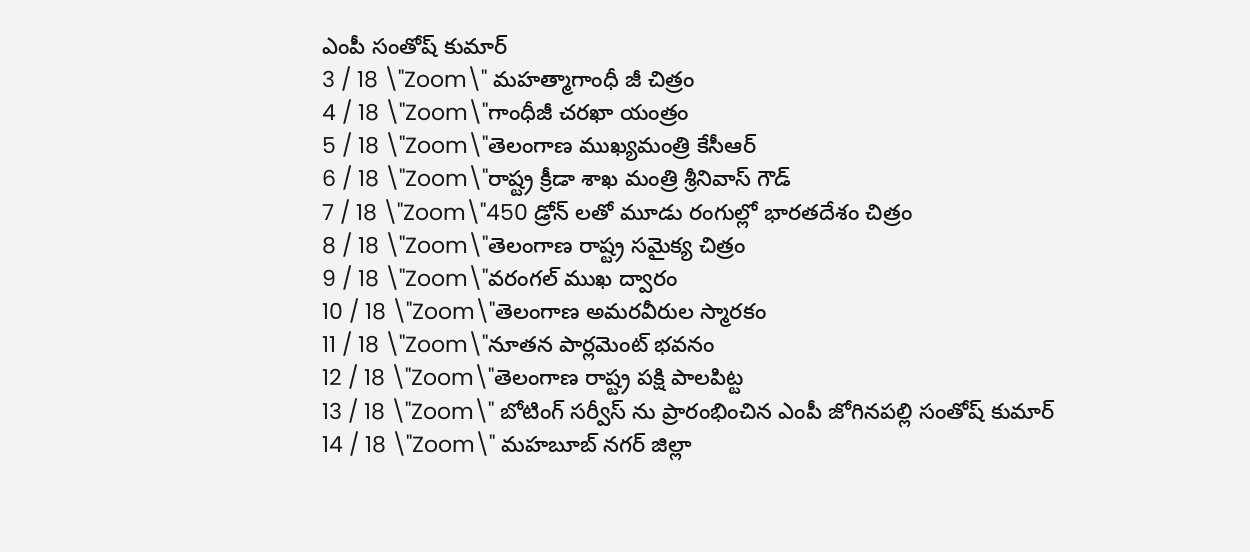ఎంపీ సంతోష్ కుమార్
3 / 18 \"Zoom\" మహత్మాగాంధీ జీ చిత్రం
4 / 18 \"Zoom\"గాంధీజీ చరఖా యంత్రం
5 / 18 \"Zoom\"తెలంగాణ ముఖ్యమంత్రి కేసీఆర్
6 / 18 \"Zoom\"రాష్ట్ర క్రీడా శాఖ మంత్రి శ్రీనివాస్ గౌడ్
7 / 18 \"Zoom\"450 డ్రోన్ లతో మూడు రంగుల్లో భారతదేశం చిత్రం
8 / 18 \"Zoom\"తెలంగాణ రాష్ట్ర సమైక్య చిత్రం
9 / 18 \"Zoom\"వరంగల్ ముఖ ద్వారం
10 / 18 \"Zoom\"తెలంగాణ అమరవీరుల స్మారకం
11 / 18 \"Zoom\"నూతన పార్లమెంట్ భవనం
12 / 18 \"Zoom\"తెలంగాణ రాష్ట్ర పక్షి పాలపిట్ట
13 / 18 \"Zoom\" బోటింగ్ సర్వీస్ ను ప్రారంభించిన ఎంపీ జోగినపల్లి సంతోష్ కుమార్
14 / 18 \"Zoom\" మహబూబ్ నగర్ జిల్లా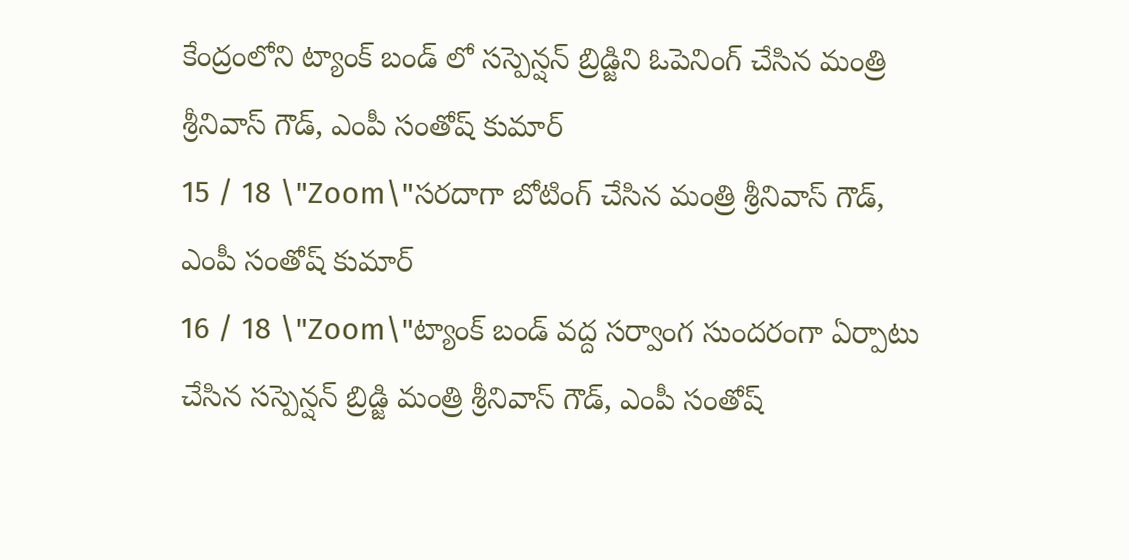కేంద్రంలోని ట్యాంక్ బండ్ లో సస్పెన్షన్ బ్రిడ్జిని ఓపెనింగ్ చేసిన మంత్రి శ్రీనివాస్ గౌడ్, ఎంపీ సంతోష్ కుమార్
15 / 18 \"Zoom\"సరదాగా బోటింగ్ చేసిన మంత్రి శ్రీనివాస్ గౌడ్, ఎంపీ సంతోష్ కుమార్
16 / 18 \"Zoom\"ట్యాంక్ బండ్ వద్ద సర్వాంగ సుందరంగా ఏర్పాటు చేసిన సస్పెన్షన్ బ్రిడ్జి మంత్రి శ్రీనివాస్ గౌడ్, ఎంపీ సంతోష్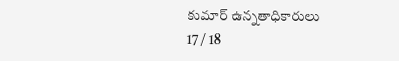కుమార్ ఉన్నతాధికారులు
17 / 18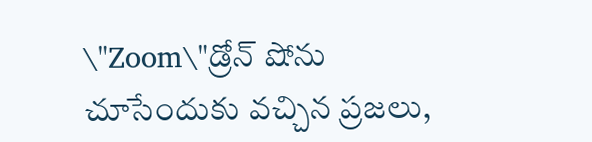\"Zoom\"డ్రోన్ షోను చూసేందుకు వచ్చిన ప్రజలు,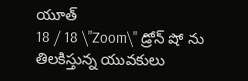యూత్
18 / 18 \"Zoom\" డ్రోన్ షో ను తిలకిస్తున్న యువకులు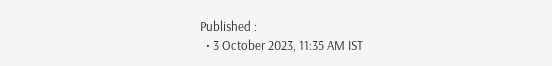Published :
  • 3 October 2023, 11:35 AM IST